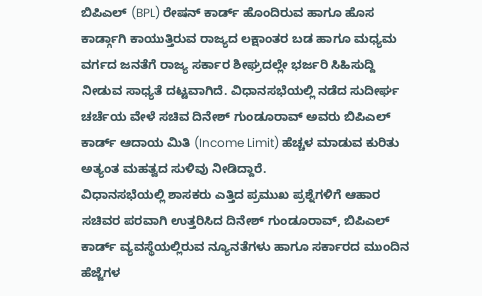ಬಿಪಿಎಲ್ (BPL) ರೇಷನ್ ಕಾರ್ಡ್ ಹೊಂದಿರುವ ಹಾಗೂ ಹೊಸ ಕಾರ್ಡ್ಗಾಗಿ ಕಾಯುತ್ತಿರುವ ರಾಜ್ಯದ ಲಕ್ಷಾಂತರ ಬಡ ಹಾಗೂ ಮಧ್ಯಮ ವರ್ಗದ ಜನತೆಗೆ ರಾಜ್ಯ ಸರ್ಕಾರ ಶೀಘ್ರದಲ್ಲೇ ಭರ್ಜರಿ ಸಿಹಿಸುದ್ದಿ ನೀಡುವ ಸಾಧ್ಯತೆ ದಟ್ಟವಾಗಿದೆ. ವಿಧಾನಸಭೆಯಲ್ಲಿ ನಡೆದ ಸುದೀರ್ಘ ಚರ್ಚೆಯ ವೇಳೆ ಸಚಿವ ದಿನೇಶ್ ಗುಂಡೂರಾವ್ ಅವರು ಬಿಪಿಎಲ್ ಕಾರ್ಡ್ ಆದಾಯ ಮಿತಿ (Income Limit) ಹೆಚ್ಚಳ ಮಾಡುವ ಕುರಿತು ಅತ್ಯಂತ ಮಹತ್ವದ ಸುಳಿವು ನೀಡಿದ್ದಾರೆ.
ವಿಧಾನಸಭೆಯಲ್ಲಿ ಶಾಸಕರು ಎತ್ತಿದ ಪ್ರಮುಖ ಪ್ರಶ್ನೆಗಳಿಗೆ ಆಹಾರ ಸಚಿವರ ಪರವಾಗಿ ಉತ್ತರಿಸಿದ ದಿನೇಶ್ ಗುಂಡೂರಾವ್, ಬಿಪಿಎಲ್ ಕಾರ್ಡ್ ವ್ಯವಸ್ಥೆಯಲ್ಲಿರುವ ನ್ಯೂನತೆಗಳು ಹಾಗೂ ಸರ್ಕಾರದ ಮುಂದಿನ ಹೆಜ್ಜೆಗಳ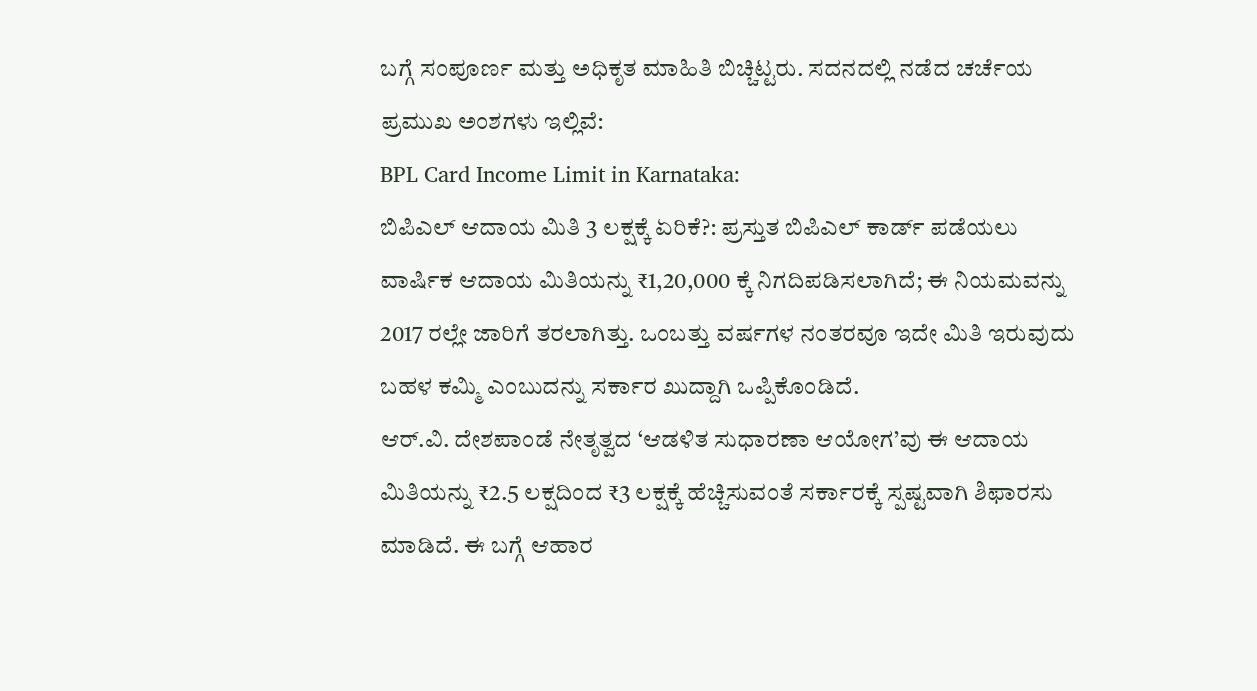ಬಗ್ಗೆ ಸಂಪೂರ್ಣ ಮತ್ತು ಅಧಿಕೃತ ಮಾಹಿತಿ ಬಿಚ್ಚಿಟ್ಟರು. ಸದನದಲ್ಲಿ ನಡೆದ ಚರ್ಚೆಯ ಪ್ರಮುಖ ಅಂಶಗಳು ಇಲ್ಲಿವೆ:
BPL Card Income Limit in Karnataka:
ಬಿಪಿಎಲ್ ಆದಾಯ ಮಿತಿ 3 ಲಕ್ಷಕ್ಕೆ ಏರಿಕೆ?: ಪ್ರಸ್ತುತ ಬಿಪಿಎಲ್ ಕಾರ್ಡ್ ಪಡೆಯಲು ವಾರ್ಷಿಕ ಆದಾಯ ಮಿತಿಯನ್ನು ₹1,20,000 ಕ್ಕೆ ನಿಗದಿಪಡಿಸಲಾಗಿದೆ; ಈ ನಿಯಮವನ್ನು 2017 ರಲ್ಲೇ ಜಾರಿಗೆ ತರಲಾಗಿತ್ತು. ಒಂಬತ್ತು ವರ್ಷಗಳ ನಂತರವೂ ಇದೇ ಮಿತಿ ಇರುವುದು ಬಹಳ ಕಮ್ಮಿ ಎಂಬುದನ್ನು ಸರ್ಕಾರ ಖುದ್ದಾಗಿ ಒಪ್ಪಿಕೊಂಡಿದೆ.
ಆರ್.ವಿ. ದೇಶಪಾಂಡೆ ನೇತೃತ್ವದ ‘ಆಡಳಿತ ಸುಧಾರಣಾ ಆಯೋಗ’ವು ಈ ಆದಾಯ ಮಿತಿಯನ್ನು ₹2.5 ಲಕ್ಷದಿಂದ ₹3 ಲಕ್ಷಕ್ಕೆ ಹೆಚ್ಚಿಸುವಂತೆ ಸರ್ಕಾರಕ್ಕೆ ಸ್ಪಷ್ಟವಾಗಿ ಶಿಫಾರಸು ಮಾಡಿದೆ. ಈ ಬಗ್ಗೆ ಆಹಾರ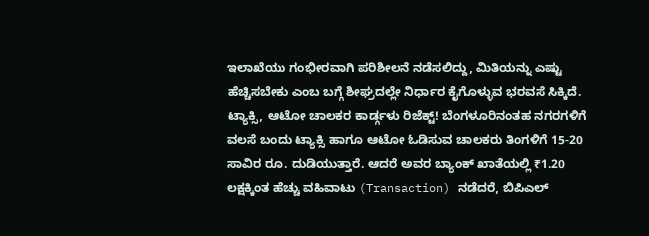ಇಲಾಖೆಯು ಗಂಭೀರವಾಗಿ ಪರಿಶೀಲನೆ ನಡೆಸಲಿದ್ದು, ಮಿತಿಯನ್ನು ಎಷ್ಟು ಹೆಚ್ಚಿಸಬೇಕು ಎಂಬ ಬಗ್ಗೆ ಶೀಘ್ರದಲ್ಲೇ ನಿರ್ಧಾರ ಕೈಗೊಳ್ಳುವ ಭರವಸೆ ಸಿಕ್ಕಿದೆ.
ಟ್ಯಾಕ್ಸಿ, ಆಟೋ ಚಾಲಕರ ಕಾರ್ಡ್ಗಳು ರಿಜೆಕ್ಟ್! ಬೆಂಗಳೂರಿನಂತಹ ನಗರಗಳಿಗೆ ವಲಸೆ ಬಂದು ಟ್ಯಾಕ್ಸಿ ಹಾಗೂ ಆಟೋ ಓಡಿಸುವ ಚಾಲಕರು ತಿಂಗಳಿಗೆ 15-20 ಸಾವಿರ ರೂ. ದುಡಿಯುತ್ತಾರೆ. ಆದರೆ ಅವರ ಬ್ಯಾಂಕ್ ಖಾತೆಯಲ್ಲಿ ₹1.20 ಲಕ್ಷಕ್ಕಿಂತ ಹೆಚ್ಚು ವಹಿವಾಟು (Transaction) ನಡೆದರೆ, ಬಿಪಿಎಲ್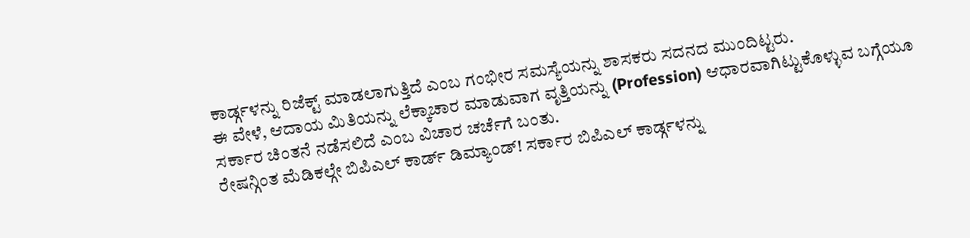ಕಾರ್ಡ್ಗಳನ್ನು ರಿಜೆಕ್ಟ್ ಮಾಡಲಾಗುತ್ತಿದೆ ಎಂಬ ಗಂಭೀರ ಸಮಸ್ಯೆಯನ್ನು ಶಾಸಕರು ಸದನದ ಮುಂದಿಟ್ಟರು.
ಈ ವೇಳೆ, ಆದಾಯ ಮಿತಿಯನ್ನು ಲೆಕ್ಕಾಚಾರ ಮಾಡುವಾಗ ವೃತ್ತಿಯನ್ನು (Profession) ಆಧಾರವಾಗಿಟ್ಟುಕೊಳ್ಳುವ ಬಗ್ಗೆಯೂ ಸರ್ಕಾರ ಚಿಂತನೆ ನಡೆಸಲಿದೆ ಎಂಬ ವಿಚಾರ ಚರ್ಚೆಗೆ ಬಂತು.
ರೇಷನ್ಗಿಂತ ಮೆಡಿಕಲ್ಗೇ ಬಿಪಿಎಲ್ ಕಾರ್ಡ್ ಡಿಮ್ಯಾಂಡ್! ಸರ್ಕಾರ ಬಿಪಿಎಲ್ ಕಾರ್ಡ್ಗಳನ್ನು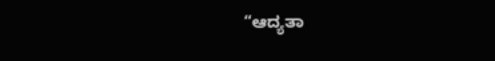“ಆದ್ಯತಾ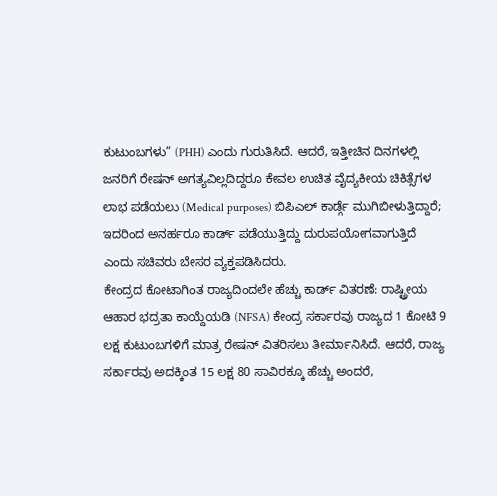ಕುಟುಂಬಗಳು” (PHH) ಎಂದು ಗುರುತಿಸಿದೆ. ಆದರೆ, ಇತ್ತೀಚಿನ ದಿನಗಳಲ್ಲಿ ಜನರಿಗೆ ರೇಷನ್ ಅಗತ್ಯವಿಲ್ಲದಿದ್ದರೂ ಕೇವಲ ಉಚಿತ ವೈದ್ಯಕೀಯ ಚಿಕಿತ್ಸೆಗಳ ಲಾಭ ಪಡೆಯಲು (Medical purposes) ಬಿಪಿಎಲ್ ಕಾರ್ಡ್ಗೆ ಮುಗಿಬೀಳುತ್ತಿದ್ದಾರೆ; ಇದರಿಂದ ಅನರ್ಹರೂ ಕಾರ್ಡ್ ಪಡೆಯುತ್ತಿದ್ದು ದುರುಪಯೋಗವಾಗುತ್ತಿದೆ ಎಂದು ಸಚಿವರು ಬೇಸರ ವ್ಯಕ್ತಪಡಿಸಿದರು.
ಕೇಂದ್ರದ ಕೋಟಾಗಿಂತ ರಾಜ್ಯದಿಂದಲೇ ಹೆಚ್ಚು ಕಾರ್ಡ್ ವಿತರಣೆ: ರಾಷ್ಟ್ರೀಯ ಆಹಾರ ಭದ್ರತಾ ಕಾಯ್ದೆಯಡಿ (NFSA) ಕೇಂದ್ರ ಸರ್ಕಾರವು ರಾಜ್ಯದ 1 ಕೋಟಿ 9 ಲಕ್ಷ ಕುಟುಂಬಗಳಿಗೆ ಮಾತ್ರ ರೇಷನ್ ವಿತರಿಸಲು ತೀರ್ಮಾನಿಸಿದೆ. ಆದರೆ, ರಾಜ್ಯ ಸರ್ಕಾರವು ಅದಕ್ಕಿಂತ 15 ಲಕ್ಷ 80 ಸಾವಿರಕ್ಕೂ ಹೆಚ್ಚು ಅಂದರೆ,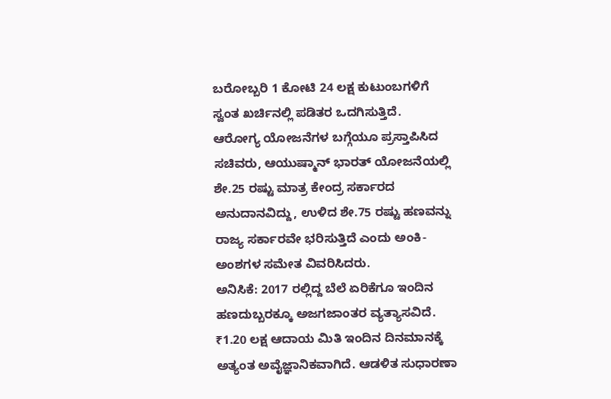ಬರೋಬ್ಬರಿ 1 ಕೋಟಿ 24 ಲಕ್ಷ ಕುಟುಂಬಗಳಿಗೆ ಸ್ವಂತ ಖರ್ಚಿನಲ್ಲಿ ಪಡಿತರ ಒದಗಿಸುತ್ತಿದೆ.
ಆರೋಗ್ಯ ಯೋಜನೆಗಳ ಬಗ್ಗೆಯೂ ಪ್ರಸ್ತಾಪಿಸಿದ ಸಚಿವರು, ಆಯುಷ್ಮಾನ್ ಭಾರತ್ ಯೋಜನೆಯಲ್ಲಿ ಶೇ.25 ರಷ್ಟು ಮಾತ್ರ ಕೇಂದ್ರ ಸರ್ಕಾರದ ಅನುದಾನವಿದ್ದು, ಉಳಿದ ಶೇ.75 ರಷ್ಟು ಹಣವನ್ನು ರಾಜ್ಯ ಸರ್ಕಾರವೇ ಭರಿಸುತ್ತಿದೆ ಎಂದು ಅಂಕಿ-ಅಂಶಗಳ ಸಮೇತ ವಿವರಿಸಿದರು.
ಅನಿಸಿಕೆ: 2017 ರಲ್ಲಿದ್ದ ಬೆಲೆ ಏರಿಕೆಗೂ ಇಂದಿನ ಹಣದುಬ್ಬರಕ್ಕೂ ಅಜಗಜಾಂತರ ವ್ಯತ್ಯಾಸವಿದೆ. ₹1.20 ಲಕ್ಷ ಆದಾಯ ಮಿತಿ ಇಂದಿನ ದಿನಮಾನಕ್ಕೆ ಅತ್ಯಂತ ಅವೈಜ್ಞಾನಿಕವಾಗಿದೆ. ಆಡಳಿತ ಸುಧಾರಣಾ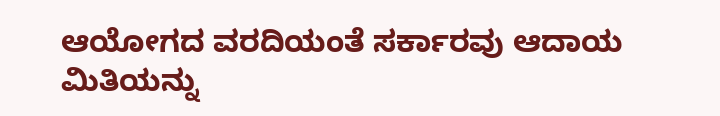ಆಯೋಗದ ವರದಿಯಂತೆ ಸರ್ಕಾರವು ಆದಾಯ ಮಿತಿಯನ್ನು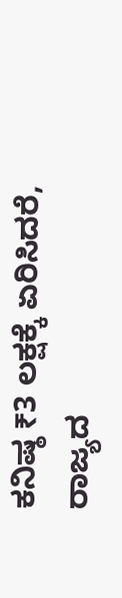ಕನಿಷ್ಠ ₹3 ಲಕ್ಷಕ್ಕೆ ಏರಿಸಿದರೆ, ರಾಜ್ಯದ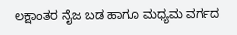ಲಕ್ಷಾಂತರ ನೈಜ ಬಡ ಹಾಗೂ ಮಧ್ಯಮ ವರ್ಗದ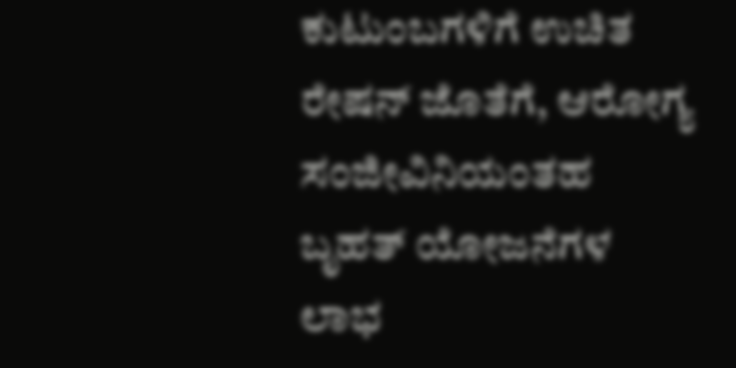ಕುಟುಂಬಗಳಿಗೆ ಉಚಿತ ರೇಷನ್ ಜೊತೆಗೆ, ಆರೋಗ್ಯ ಸಂಜೀವಿನಿಯಂತಹ ಬೃಹತ್ ಯೋಜನೆಗಳ ಲಾಭ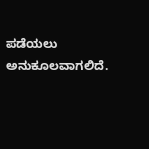ಪಡೆಯಲು ಅನುಕೂಲವಾಗಲಿದೆ.